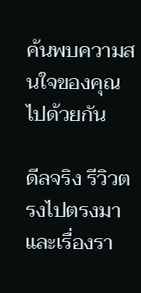ค้นพบความสนใจของคุณ ไปด้วยกัน

ดีลจริง รีวิวตรงไปตรงมา และเรื่องรา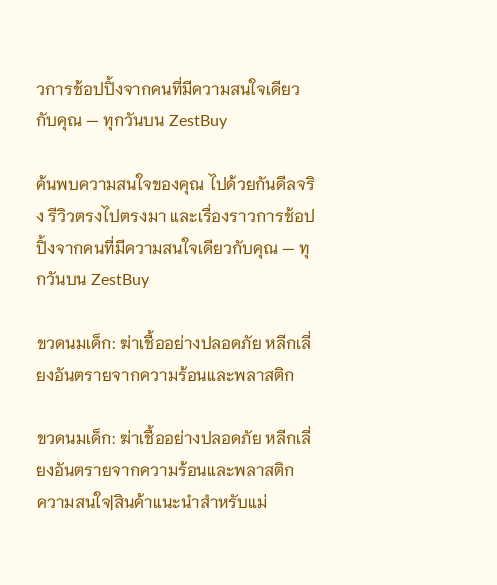วการช้อปปิ้งจากคนที่มีความสนใจเดียวกับคุณ — ทุกวันบน ZestBuy

ค้นพบความสนใจของคุณ ไปด้วยกันดีลจริง รีวิวตรงไปตรงมา และเรื่องราวการช้อปปิ้งจากคนที่มีความสนใจเดียวกับคุณ — ทุกวันบน ZestBuy

ขวดนมเด็ก: ฆ่าเชื้ออย่างปลอดภัย หลีกเลี่ยงอันตรายจากความร้อนและพลาสติก

ขวดนมเด็ก: ฆ่าเชื้ออย่างปลอดภัย หลีกเลี่ยงอันตรายจากความร้อนและพลาสติก
ความสนใจ|สินค้าแนะนำสำหรับแม่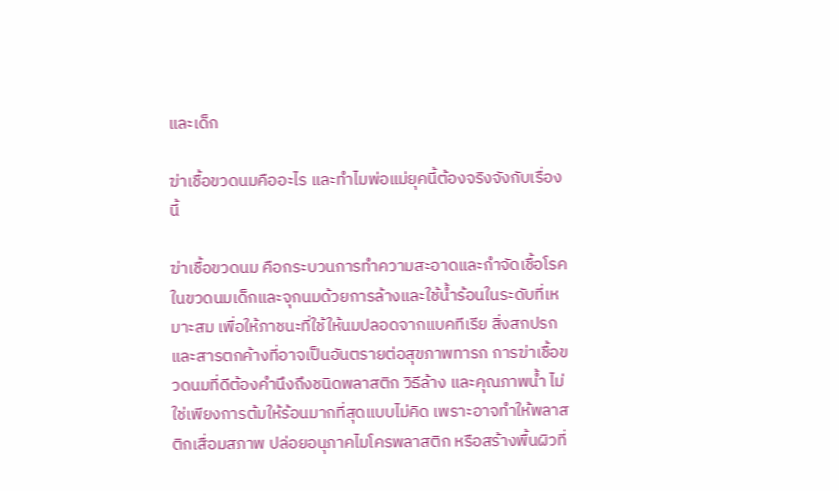และเด็ก

ฆ่าเชื้อขวดนมคืออะไร และทำไมพ่อแม่ยุคนี้ต้องจริงจังกับเรื่องนี้

ฆ่าเชื้อขวดนม คือกระบวนการทำความสะอาดและกำจัดเชื้อโรคในขวดนมเด็กและจุกนมด้วยการล้างและใช้น้ำร้อนในระดับที่เหมาะสม เพื่อให้ภาชนะที่ใช้ให้นมปลอดจากแบคทีเรีย สิ่งสกปรก และสารตกค้างที่อาจเป็นอันตรายต่อสุขภาพทารก การฆ่าเชื้อขวดนมที่ดีต้องคำนึงถึงชนิดพลาสติก วิธีล้าง และคุณภาพน้ำ ไม่ใช่เพียงการต้มให้ร้อนมากที่สุดแบบไม่คิด เพราะอาจทำให้พลาสติกเสื่อมสภาพ ปล่อยอนุภาคไมโครพลาสติก หรือสร้างพื้นผิวที่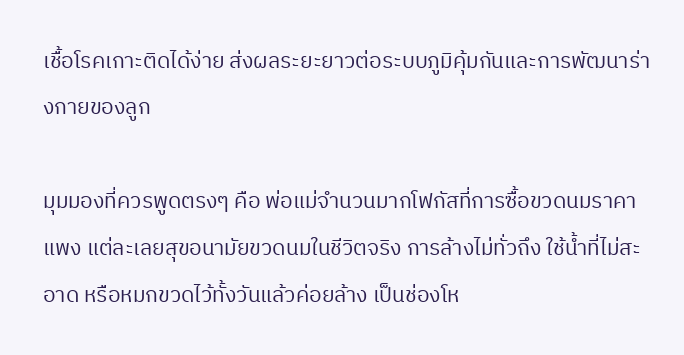เชื้อโรคเกาะติดได้ง่าย ส่งผลระยะยาวต่อระบบภูมิคุ้มกันและการพัฒนาร่างกายของลูก

มุมมองที่ควรพูดตรงๆ คือ พ่อแม่จำนวนมากโฟกัสที่การซื้อขวดนมราคาแพง แต่ละเลยสุขอนามัยขวดนมในชีวิตจริง การล้างไม่ทั่วถึง ใช้น้ำที่ไม่สะอาด หรือหมกขวดไว้ทั้งวันแล้วค่อยล้าง เป็นช่องโห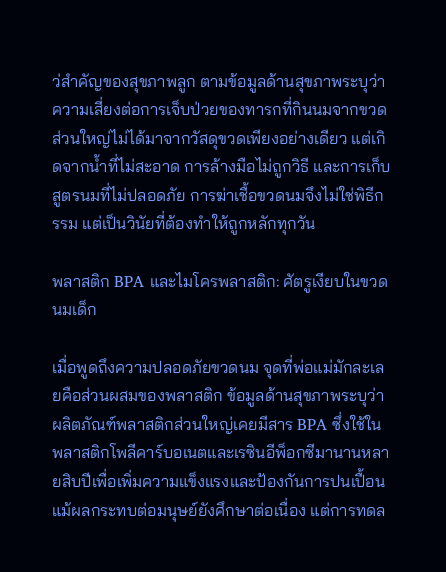ว่สำคัญของสุขภาพลูก ตามข้อมูลด้านสุขภาพระบุว่า ความเสี่ยงต่อการเจ็บป่วยของทารกที่กินนมจากขวดส่วนใหญ่ไม่ได้มาจากวัสดุขวดเพียงอย่างเดียว แต่เกิดจากน้ำที่ไม่สะอาด การล้างมือไม่ถูกวิธี และการเก็บสูตรนมที่ไม่ปลอดภัย การฆ่าเชื้อขวดนมจึงไม่ใช่พิธีกรรม แต่เป็นวินัยที่ต้องทำให้ถูกหลักทุกวัน

พลาสติก BPA และไมโครพลาสติก: ศัตรูเงียบในขวดนมเด็ก

เมื่อพูดถึงความปลอดภัยขวดนม จุดที่พ่อแม่มักละเลยคือส่วนผสมของพลาสติก ข้อมูลด้านสุขภาพระบุว่าผลิตภัณฑ์พลาสติกส่วนใหญ่เคยมีสาร BPA ซึ่งใช้ในพลาสติกโพลีคาร์บอเนตและเรซินอีพ็อกซีมานานหลายสิบปีเพื่อเพิ่มความแข็งแรงและป้องกันการปนเปื้อน แม้ผลกระทบต่อมนุษย์ยังศึกษาต่อเนื่อง แต่การทดล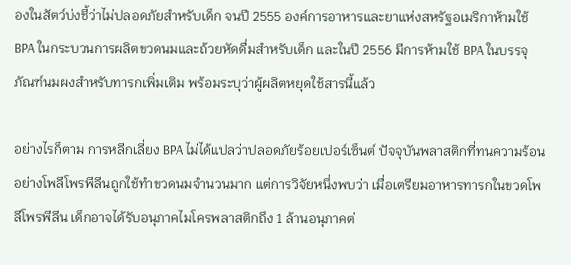องในสัตว์บ่งชี้ว่าไม่ปลอดภัยสำหรับเด็ก จนปี 2555 องค์การอาหารและยาแห่งสหรัฐอเมริกาห้ามใช้ BPA ในกระบวนการผลิตขวดนมและถ้วยหัดดื่มสำหรับเด็ก และในปี 2556 มีการห้ามใช้ BPA ในบรรจุภัณฑ์นมผงสำหรับทารกเพิ่มเติม พร้อมระบุว่าผู้ผลิตหยุดใช้สารนี้แล้ว

อย่างไรก็ตาม การหลีกเลี่ยง BPA ไม่ได้แปลว่าปลอดภัยร้อยเปอร์เซ็นต์ ปัจจุบันพลาสติกที่ทนความร้อนอย่างโพลีโพรพีลีนถูกใช้ทำขวดนมจำนวนมาก แต่การวิจัยหนึ่งพบว่า เมื่อเตรียมอาหารทารกในขวดโพลีโพรพีลีน เด็กอาจได้รับอนุภาคไมโครพลาสติกถึง 1 ล้านอนุภาคต่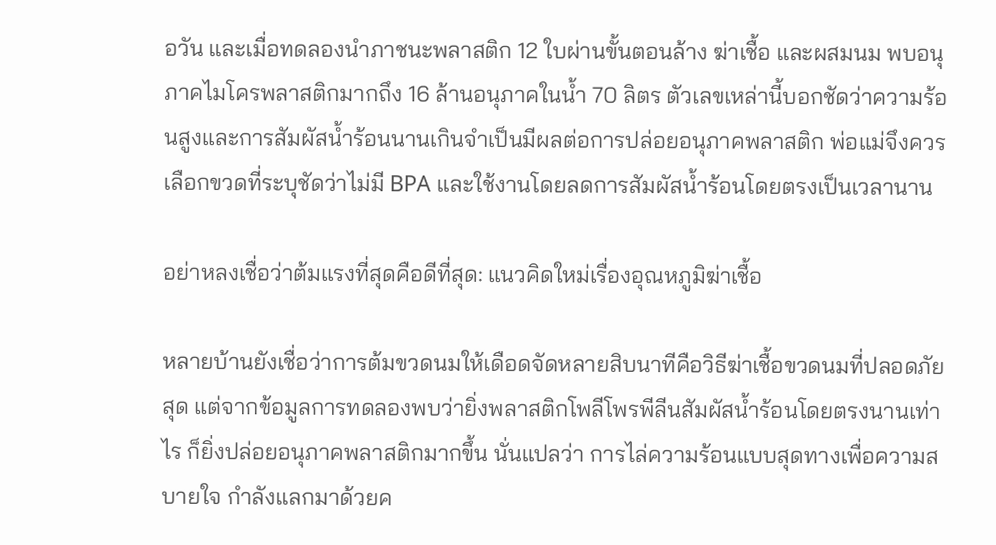อวัน และเมื่อทดลองนำภาชนะพลาสติก 12 ใบผ่านขั้นตอนล้าง ฆ่าเชื้อ และผสมนม พบอนุภาคไมโครพลาสติกมากถึง 16 ล้านอนุภาคในน้ำ 70 ลิตร ตัวเลขเหล่านี้บอกชัดว่าความร้อนสูงและการสัมผัสน้ำร้อนนานเกินจำเป็นมีผลต่อการปล่อยอนุภาคพลาสติก พ่อแม่จึงควรเลือกขวดที่ระบุชัดว่าไม่มี BPA และใช้งานโดยลดการสัมผัสน้ำร้อนโดยตรงเป็นเวลานาน

อย่าหลงเชื่อว่าต้มแรงที่สุดคือดีที่สุด: แนวคิดใหม่เรื่องอุณหภูมิฆ่าเชื้อ

หลายบ้านยังเชื่อว่าการต้มขวดนมให้เดือดจัดหลายสิบนาทีคือวิธีฆ่าเชื้อขวดนมที่ปลอดภัยสุด แต่จากข้อมูลการทดลองพบว่ายิ่งพลาสติกโพลีโพรพีลีนสัมผัสน้ำร้อนโดยตรงนานเท่าไร ก็ยิ่งปล่อยอนุภาคพลาสติกมากขึ้น นั่นแปลว่า การไล่ความร้อนแบบสุดทางเพื่อความสบายใจ กำลังแลกมาด้วยค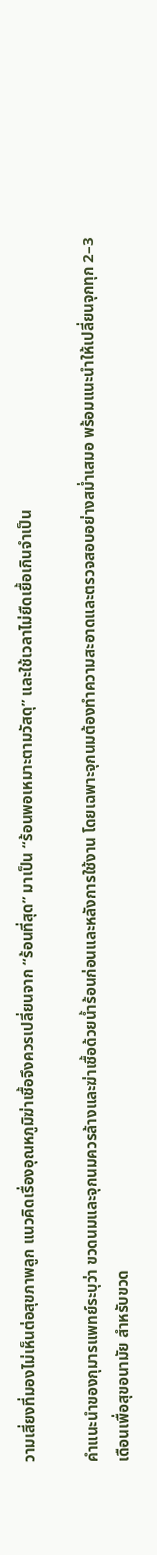วามเสี่ยงที่มองไม่เห็นต่อสุขภาพลูก แนวคิดเรื่องอุณหภูมิฆ่าเชื้อจึงควรเปลี่ยนจาก “ร้อนที่สุด” มาเป็น “ร้อนพอเหมาะตามวัสดุ” และใช้เวลาไม่ยืดเยื้อเกินจำเป็น

คำแนะนำของกุมารแพทย์ระบุว่า ขวดนมและจุกนมควรล้างและฆ่าเชื้อด้วยน้ำร้อนก่อนและหลังการใช้งาน โดยเฉพาะจุกนมต้องทำความสะอาดและตรวจสอบอย่างสม่ำเสมอ พร้อมแนะนำให้เปลี่ยนจุกทุก 2–3 เดือนเพื่อสุขอนามัย สำหรับขวด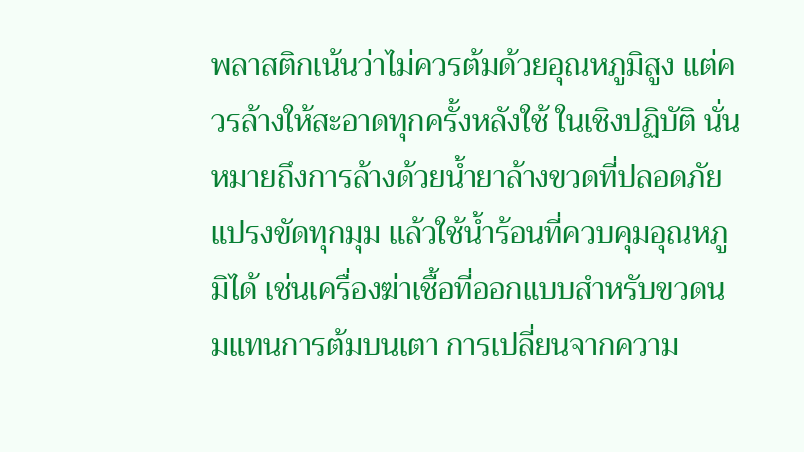พลาสติกเน้นว่าไม่ควรต้มด้วยอุณหภูมิสูง แต่ควรล้างให้สะอาดทุกครั้งหลังใช้ ในเชิงปฏิบัติ นั่นหมายถึงการล้างด้วยน้ำยาล้างขวดที่ปลอดภัย แปรงขัดทุกมุม แล้วใช้น้ำร้อนที่ควบคุมอุณหภูมิได้ เช่นเครื่องฆ่าเชื้อที่ออกแบบสำหรับขวดนมแทนการต้มบนเตา การเปลี่ยนจากความ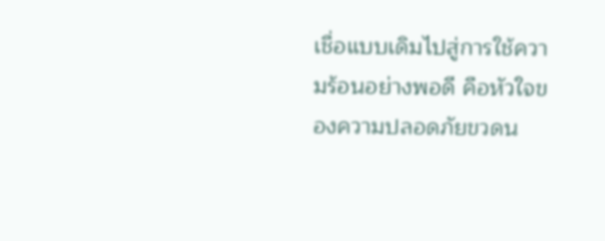เชื่อแบบเดิมไปสู่การใช้ความร้อนอย่างพอดี คือหัวใจของความปลอดภัยขวดน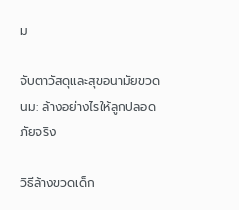ม

จับตาวัสดุและสุขอนามัยขวดนม: ล้างอย่างไรให้ลูกปลอดภัยจริง

วิธีล้างขวดเด็ก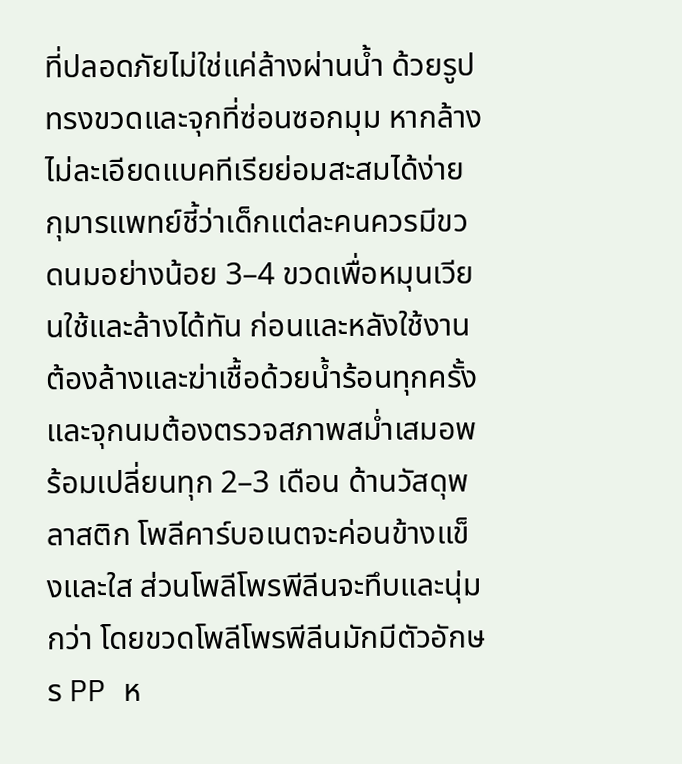ที่ปลอดภัยไม่ใช่แค่ล้างผ่านน้ำ ด้วยรูปทรงขวดและจุกที่ซ่อนซอกมุม หากล้างไม่ละเอียดแบคทีเรียย่อมสะสมได้ง่าย กุมารแพทย์ชี้ว่าเด็กแต่ละคนควรมีขวดนมอย่างน้อย 3–4 ขวดเพื่อหมุนเวียนใช้และล้างได้ทัน ก่อนและหลังใช้งานต้องล้างและฆ่าเชื้อด้วยน้ำร้อนทุกครั้ง และจุกนมต้องตรวจสภาพสม่ำเสมอพร้อมเปลี่ยนทุก 2–3 เดือน ด้านวัสดุพลาสติก โพลีคาร์บอเนตจะค่อนข้างแข็งและใส ส่วนโพลีโพรพีลีนจะทึบและนุ่มกว่า โดยขวดโพลีโพรพีลีนมักมีตัวอักษร PP ห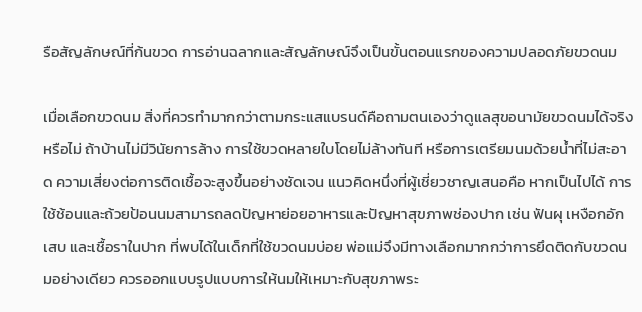รือสัญลักษณ์ที่ก้นขวด การอ่านฉลากและสัญลักษณ์จึงเป็นขั้นตอนแรกของความปลอดภัยขวดนม

เมื่อเลือกขวดนม สิ่งที่ควรทำมากกว่าตามกระแสแบรนด์คือถามตนเองว่าดูแลสุขอนามัยขวดนมได้จริงหรือไม่ ถ้าบ้านไม่มีวินัยการล้าง การใช้ขวดหลายใบโดยไม่ล้างทันที หรือการเตรียมนมด้วยน้ำที่ไม่สะอาด ความเสี่ยงต่อการติดเชื้อจะสูงขึ้นอย่างชัดเจน แนวคิดหนึ่งที่ผู้เชี่ยวชาญเสนอคือ หากเป็นไปได้ การใช้ช้อนและถ้วยป้อนนมสามารถลดปัญหาย่อยอาหารและปัญหาสุขภาพช่องปาก เช่น ฟันผุ เหงือกอักเสบ และเชื้อราในปาก ที่พบได้ในเด็กที่ใช้ขวดนมบ่อย พ่อแม่จึงมีทางเลือกมากกว่าการยึดติดกับขวดนมอย่างเดียว ควรออกแบบรูปแบบการให้นมให้เหมาะกับสุขภาพระ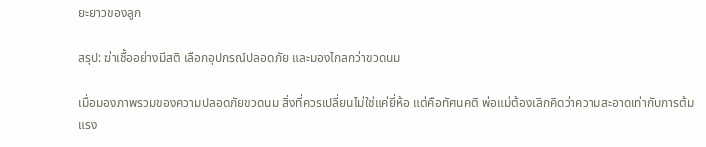ยะยาวของลูก

สรุป: ฆ่าเชื้ออย่างมีสติ เลือกอุปกรณ์ปลอดภัย และมองไกลกว่าขวดนม

เมื่อมองภาพรวมของความปลอดภัยขวดนม สิ่งที่ควรเปลี่ยนไม่ใช่แค่ยี่ห้อ แต่คือทัศนคติ พ่อแม่ต้องเลิกคิดว่าความสะอาดเท่ากับการต้มแรง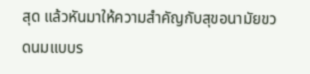สุด แล้วหันมาให้ความสำคัญกับสุขอนามัยขวดนมแบบร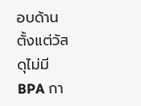อบด้าน ตั้งแต่วัสดุไม่มี BPA กา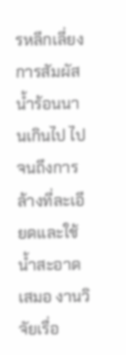รหลีกเลี่ยงการสัมผัสน้ำร้อนนานเกินไป ไปจนถึงการล้างที่ละเอียดและใช้น้ำสะอาดเสมอ งานวิจัยเรื่อ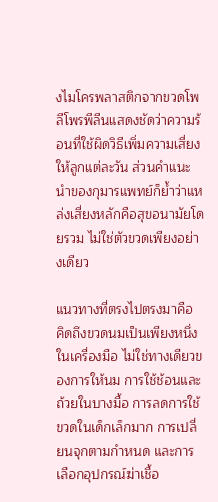งไมโครพลาสติกจากขวดโพลีโพรพีลีนแสดงชัดว่าความร้อนที่ใช้ผิดวิธีเพิ่มความเสี่ยงให้ลูกแต่ละวัน ส่วนคำแนะนำของกุมารแพทย์ก็ย้ำว่าแหล่งเสี่ยงหลักคือสุขอนามัยโดยรวม ไม่ใช่ตัวขวดเพียงอย่างเดียว

แนวทางที่ตรงไปตรงมาคือ คิดถึงขวดนมเป็นเพียงหนึ่งในเครื่องมือ ไม่ใช่ทางเดียวของการให้นม การใช้ช้อนและถ้วยในบางมื้อ การลดการใช้ขวดในเด็กเล็กมาก การเปลี่ยนจุกตามกำหนด และการเลือกอุปกรณ์ฆ่าเชื้อ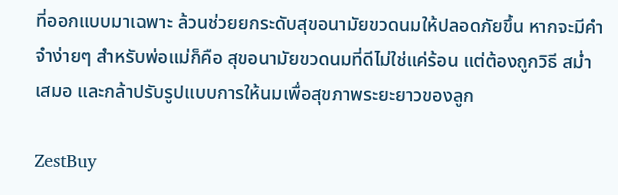ที่ออกแบบมาเฉพาะ ล้วนช่วยยกระดับสุขอนามัยขวดนมให้ปลอดภัยขึ้น หากจะมีคำจำง่ายๆ สำหรับพ่อแม่ก็คือ สุขอนามัยขวดนมที่ดีไม่ใช่แค่ร้อน แต่ต้องถูกวิธี สม่ำเสมอ และกล้าปรับรูปแบบการให้นมเพื่อสุขภาพระยะยาวของลูก

ZestBuy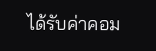ได้รับค่าคอม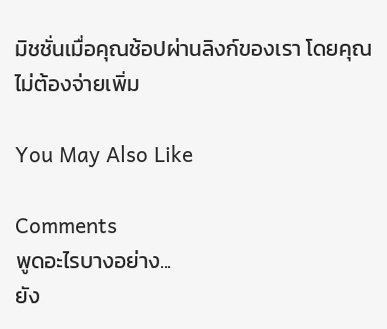มิชชั่นเมื่อคุณช้อปผ่านลิงก์ของเรา โดยคุณไม่ต้องจ่ายเพิ่ม

You May Also Like

Comments
พูดอะไรบางอย่าง...
ยัง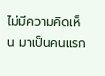ไม่มีความคิดเห็น มาเป็นคนแรก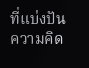ที่แบ่งปันความคิด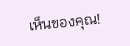เห็นของคุณ!